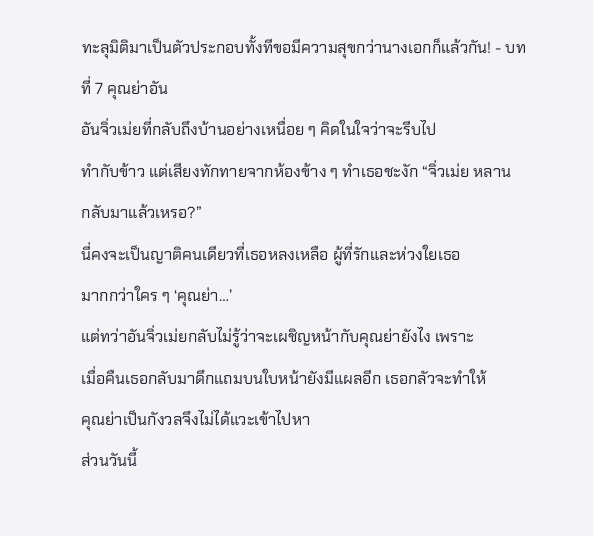ทะลุมิติมาเป็นตัวประกอบทั้งทีขอมีความสุขกว่านางเอกก็แล้วกัน! - บทที่ 7 คุณย่าอัน
อันจิ่วเม่ยที่กลับถึงบ้านอย่างเหนื่อย ๆ คิดในใจว่าจะรีบไป
ทำกับข้าว แต่เสียงทักทายจากห้องข้าง ๆ ทำเธอชะงัก “จิ่วเม่ย หลาน
กลับมาแล้วเหรอ?”
นี่คงจะเป็นญาติคนเดียวที่เธอหลงเหลือ ผู้ที่รักและห่วงใยเธอ
มากกว่าใคร ๆ ‘คุณย่า…’
แต่ทว่าอันจิ่วเม่ยกลับไม่รู้ว่าจะเผชิญหน้ากับคุณย่ายังไง เพราะ
เมื่อคืนเธอกลับมาดึกแถมบนใบหน้ายังมีแผลอีก เธอกลัวจะทำให้
คุณย่าเป็นกังวลจึงไม่ได้แวะเข้าไปหา
ส่วนวันนี้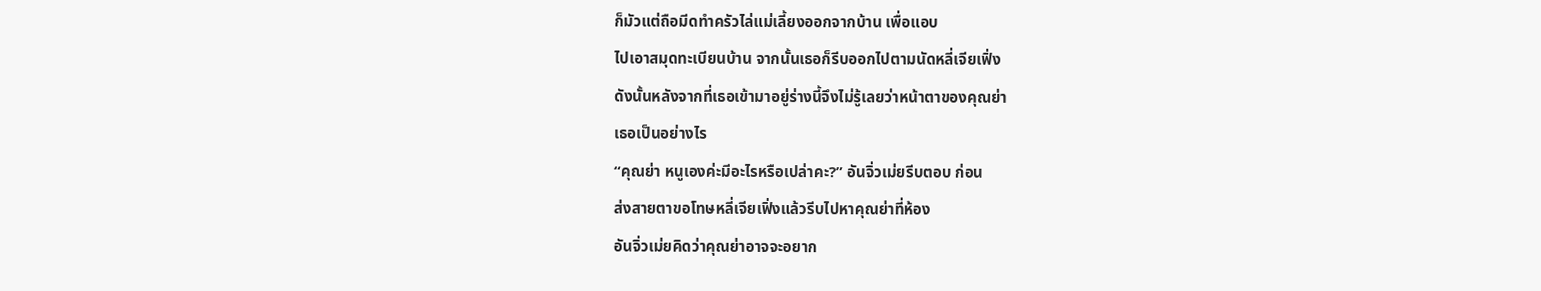ก็มัวแต่ถือมีดทำครัวไล่แม่เลี้ยงออกจากบ้าน เพื่อแอบ
ไปเอาสมุดทะเบียนบ้าน จากนั้นเธอก็รีบออกไปตามนัดหลี่เจียเฟิ่ง
ดังนั้นหลังจากที่เธอเข้ามาอยู่ร่างนี้จึงไม่รู้เลยว่าหน้าตาของคุณย่า
เธอเป็นอย่างไร
“คุณย่า หนูเองค่ะมีอะไรหรือเปล่าคะ?” อันจิ่วเม่ยรีบตอบ ก่อน
ส่งสายตาขอโทษหลี่เจียเฟิ่งแล้วรีบไปหาคุณย่าที่ห้อง
อันจิ่วเม่ยคิดว่าคุณย่าอาจจะอยาก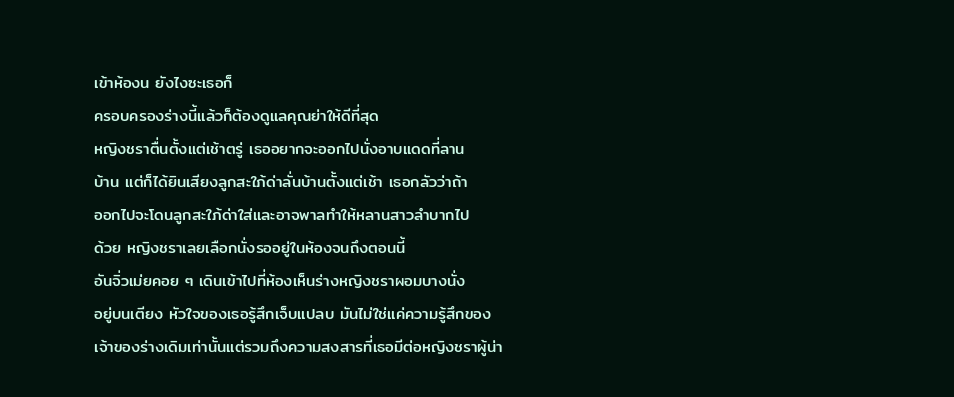เข้าห้องน ยังไงซะเธอก็
ครอบครองร่างนี้แล้วก็ต้องดูแลคุณย่าให้ดีที่สุด
หญิงชราตื่นตั้งแต่เช้าตรู่ เธออยากจะออกไปนั่งอาบแดดที่ลาน
บ้าน แต่ก็ได้ยินเสียงลูกสะใภ้ด่าลั่นบ้านตั้งแต่เช้า เธอกลัวว่าถ้า
ออกไปจะโดนลูกสะใภ้ด่าใส่และอาจพาลทำให้หลานสาวลำบากไป
ด้วย หญิงชราเลยเลือกนั่งรออยู่ในห้องจนถึงตอนนี้
อันจิ่วเม่ยคอย ๆ เดินเข้าไปที่ห้องเห็นร่างหญิงชราผอมบางนั่ง
อยู่บนเตียง หัวใจของเธอรู้สึกเจ็บแปลบ มันไม่ใช่แค่ความรู้สึกของ
เจ้าของร่างเดิมเท่านั้นแต่รวมถึงความสงสารที่เธอมีต่อหญิงชราผู้น่า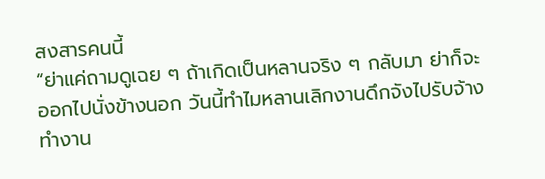สงสารคนนี้
“ย่าแค่ถามดูเฉย ๆ ถ้าเกิดเป็นหลานจริง ๆ กลับมา ย่าก็จะ
ออกไปนั่งข้างนอก วันนี้ทำไมหลานเลิกงานดึกจังไปรับจ้างทำงาน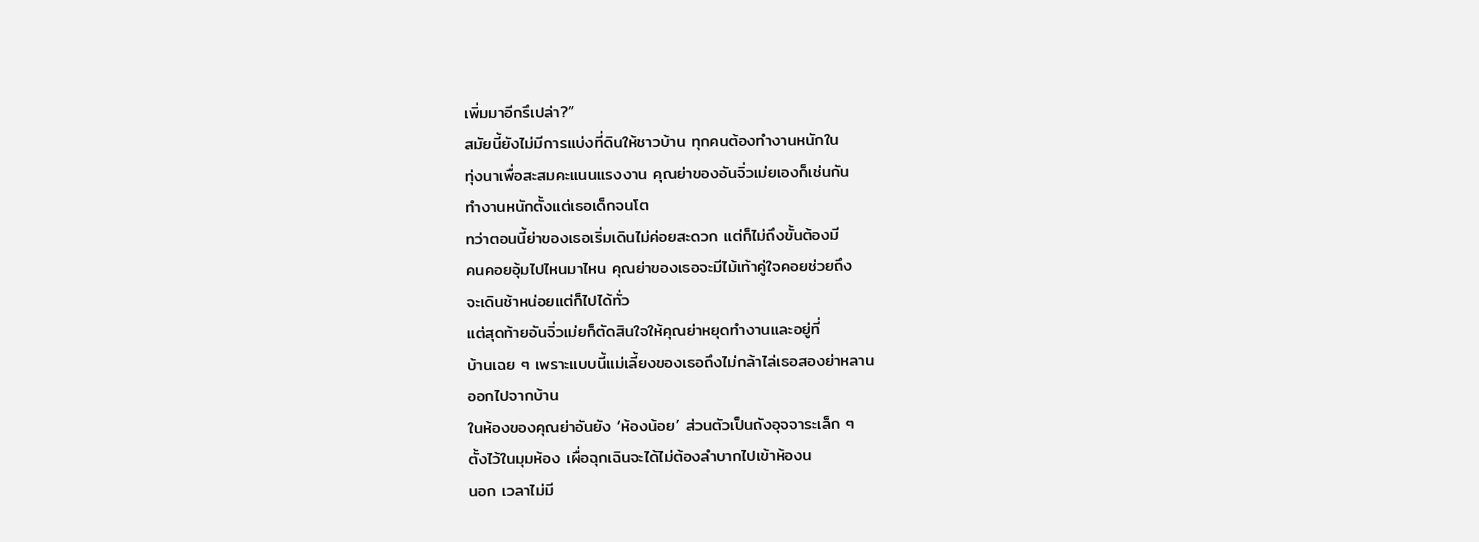เพิ่มมาอีกรึเปล่า?”
สมัยนี้ยังไม่มีการแบ่งที่ดินให้ชาวบ้าน ทุกคนต้องทำงานหนักใน
ทุ่งนาเพื่อสะสมคะแนนแรงงาน คุณย่าของอันจิ่วเม่ยเองก็เช่นกัน
ทำงานหนักตั้งแต่เธอเด็กจนโต
ทว่าตอนนี้ย่าของเธอเริ่มเดินไม่ค่อยสะดวก แต่ก็ไม่ถึงขั้นต้องมี
คนคอยอุ้มไปไหนมาไหน คุณย่าของเธอจะมีไม้เท้าคู่ใจคอยช่วยถึง
จะเดินช้าหน่อยแต่ก็ไปได้ทั่ว
แต่สุดท้ายอันจิ่วเม่ยก็ตัดสินใจให้คุณย่าหยุดทำงานและอยู่ที่
บ้านเฉย ๆ เพราะแบบนี้แม่เลี้ยงของเธอถึงไม่กล้าไล่เธอสองย่าหลาน
ออกไปจากบ้าน
ในห้องของคุณย่าอันยัง ‘ห้องน้อย’ ส่วนตัวเป็นถังอุจจาระเล็ก ๆ
ตั้งไว้ในมุมห้อง เผื่อฉุกเฉินจะได้ไม่ต้องลำบากไปเข้าห้องน
นอก เวลาไม่มี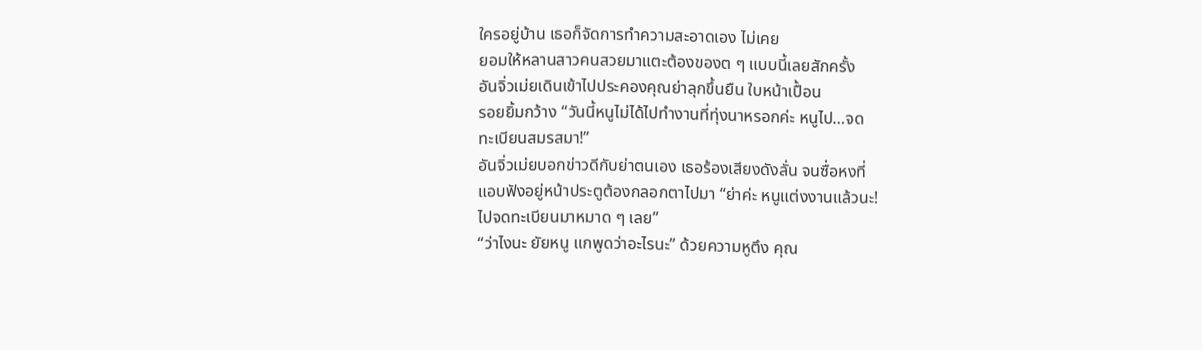ใครอยู่บ้าน เธอก็จัดการทำความสะอาดเอง ไม่เคย
ยอมให้หลานสาวคนสวยมาแตะต้องของต ๆ แบบนี้เลยสักครั้ง
อันจิ่วเม่ยเดินเข้าไปประคองคุณย่าลุกขึ้นยืน ใบหน้าเปื้อน
รอยยิ้มกว้าง “วันนี้หนูไม่ได้ไปทำงานที่ทุ่งนาหรอกค่ะ หนูไป…จด
ทะเบียนสมรสมา!”
อันจิ่วเม่ยบอกข่าวดีกับย่าตนเอง เธอร้องเสียงดังลั่น จนซื่อหงที่
แอบฟังอยู่หน้าประตูต้องกลอกตาไปมา “ย่าค่ะ หนูแต่งงานแล้วนะ!
ไปจดทะเบียนมาหมาด ๆ เลย”
“ว่าไงนะ ยัยหนู แกพูดว่าอะไรนะ” ด้วยความหูตึง คุณ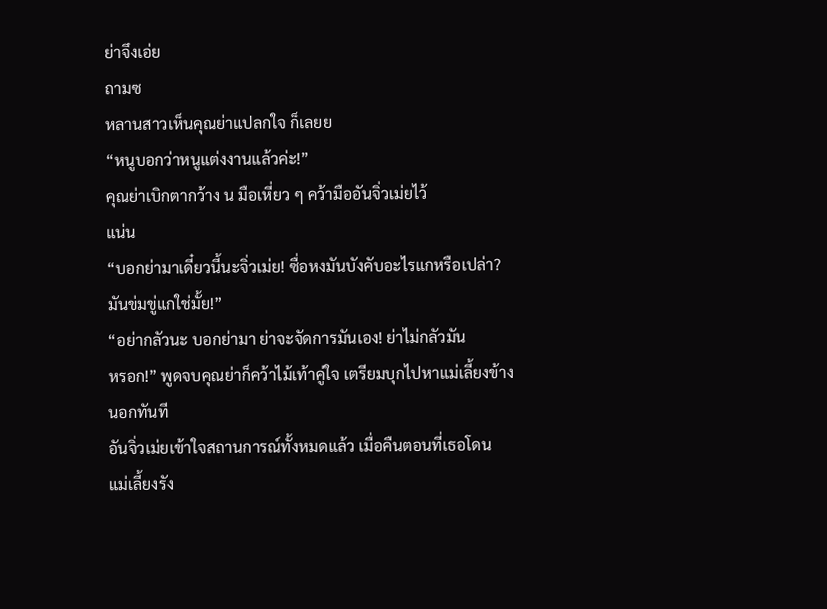ย่าจึงเอ่ย
ถามซ
หลานสาวเห็นคุณย่าแปลกใจ ก็เลยย
“หนูบอกว่าหนูแต่งงานแล้วค่ะ!”
คุณย่าเบิกตากว้าง น มือเหี่ยว ๆ คว้ามืออันจิ่วเม่ยไว้
แน่น
“บอกย่ามาเดี๋ยวนี้นะจิ่วเม่ย! ซื่อหงมันบังคับอะไรแกหรือเปล่า?
มันข่มขู่แกใช่มั้ย!”
“อย่ากลัวนะ บอกย่ามา ย่าจะจัดการมันเอง! ย่าไม่กลัวมัน
หรอก!” พูดจบคุณย่าก็คว้าไม้เท้าคู่ใจ เตรียมบุกไปหาแม่เลี้ยงข้าง
นอกทันที
อันจิ่วเม่ยเข้าใจสถานการณ์ทั้งหมดแล้ว เมื่อคืนตอนที่เธอโดน
แม่เลี้ยงรัง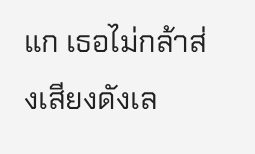แก เธอไม่กล้าส่งเสียงดังเล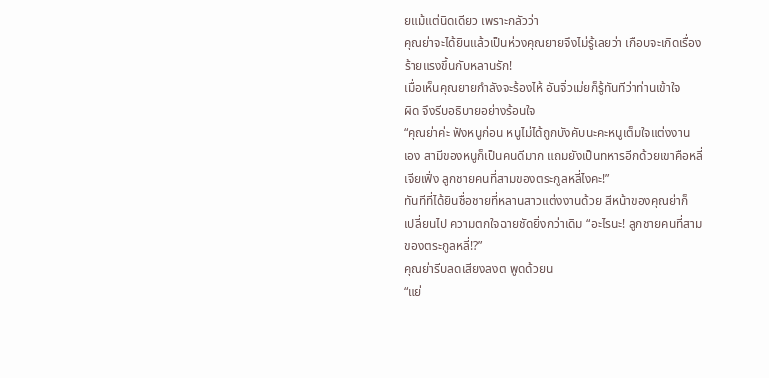ยแม้แต่นิดเดียว เพราะกลัวว่า
คุณย่าจะได้ยินแล้วเป็นห่วงคุณยายจึงไม่รู้เลยว่า เกือบจะเกิดเรื่อง
ร้ายแรงขึ้นกับหลานรัก!
เมื่อเห็นคุณยายกำลังจะร้องไห้ อันจิ่วเม่ยก็รู้ทันทีว่าท่านเข้าใจ
ผิด จึงรีบอธิบายอย่างร้อนใจ
“คุณย่าค่ะ ฟังหนูก่อน หนูไม่ได้ถูกบังคับนะคะหนูเต็มใจแต่งงาน
เอง สามีของหนูก็เป็นคนดีมาก แถมยังเป็นทหารอีกด้วยเขาคือหลี่
เจียเฟิ่ง ลูกชายคนที่สามของตระกูลหลี่ไงคะ!”
ทันทีที่ได้ยินชื่อชายที่หลานสาวแต่งงานด้วย สีหน้าของคุณย่าก็
เปลี่ยนไป ความตกใจฉายชัดยิ่งกว่าเดิม “อะไรนะ! ลูกชายคนที่สาม
ของตระกูลหลี่!?”
คุณย่ารีบลดเสียงลงต พูดด้วยน
“แย่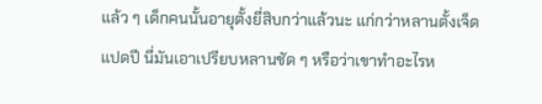แล้ว ๆ เด็กคนนั้นอายุตั้งยี่สิบกว่าแล้วนะ แก่กว่าหลานตั้งเจ็ด
แปดปี นี่มันเอาเปรียบหลานชัด ๆ หรือว่าเขาทำอะไรห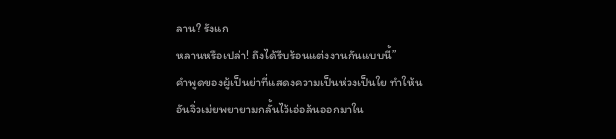ลาน? รังแก
หลานหรือเปล่า! ถึงได้รีบร้อนแต่งงานกันแบบนี้”
คำพูดของผู้เป็นย่าที่แสดงความเป็นห่วงเป็นใย ทำให้น
อันจิ่วเม่ยพยายามกลั้นไว้เอ่อล้นออกมาใน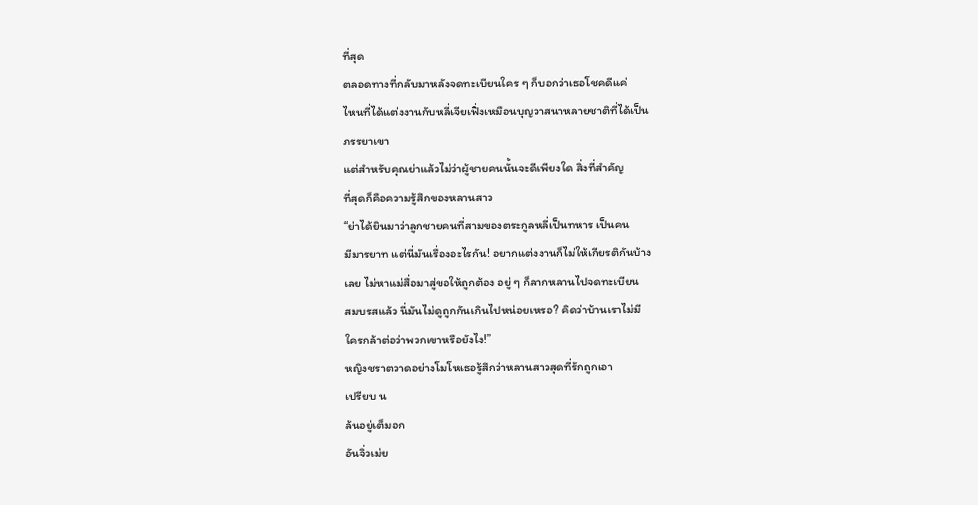ที่สุด
ตลอดทางที่กลับมาหลังจดทะเบียนใคร ๆ ก็บอกว่าเธอโชคดีแค่
ไหนที่ได้แต่งงานกับหลี่เจียเฟิ่งเหมือนบุญวาสนาหลายชาติที่ได้เป็น
ภรรยาเขา
แต่สำหรับคุณย่าแล้วไม่ว่าผู้ชายคนนั้นจะดีเพียงใด สิ่งที่สำคัญ
ที่สุดก็คือความรู้สึกของหลานสาว
“ย่าได้ยินมาว่าลูกชายคนที่สามของตระกูลหลี่เป็นทหาร เป็นคน
มีมารยาท แต่นี่มันเรื่องอะไรกัน! อยากแต่งงานก็ไม่ให้เกียรติกันบ้าง
เลย ไม่หาแม่สื่อมาสู่ขอให้ถูกต้อง อยู่ ๆ ก็ลากหลานไปจดทะเบียน
สมบรสแล้ว นี่มันไม่ดูถูกกันเกินไปหน่อยเหรอ? คิดว่าบ้านเราไม่มี
ใครกล้าต่อว่าพวกเขาหรือยังไง!”
หญิงชราตวาดอย่างโมโหเธอรู้สึกว่าหลานสาวสุดที่รักถูกเอา
เปรียบ น
ล้นอยู่เต็มอก
อันจิ่วเม่ย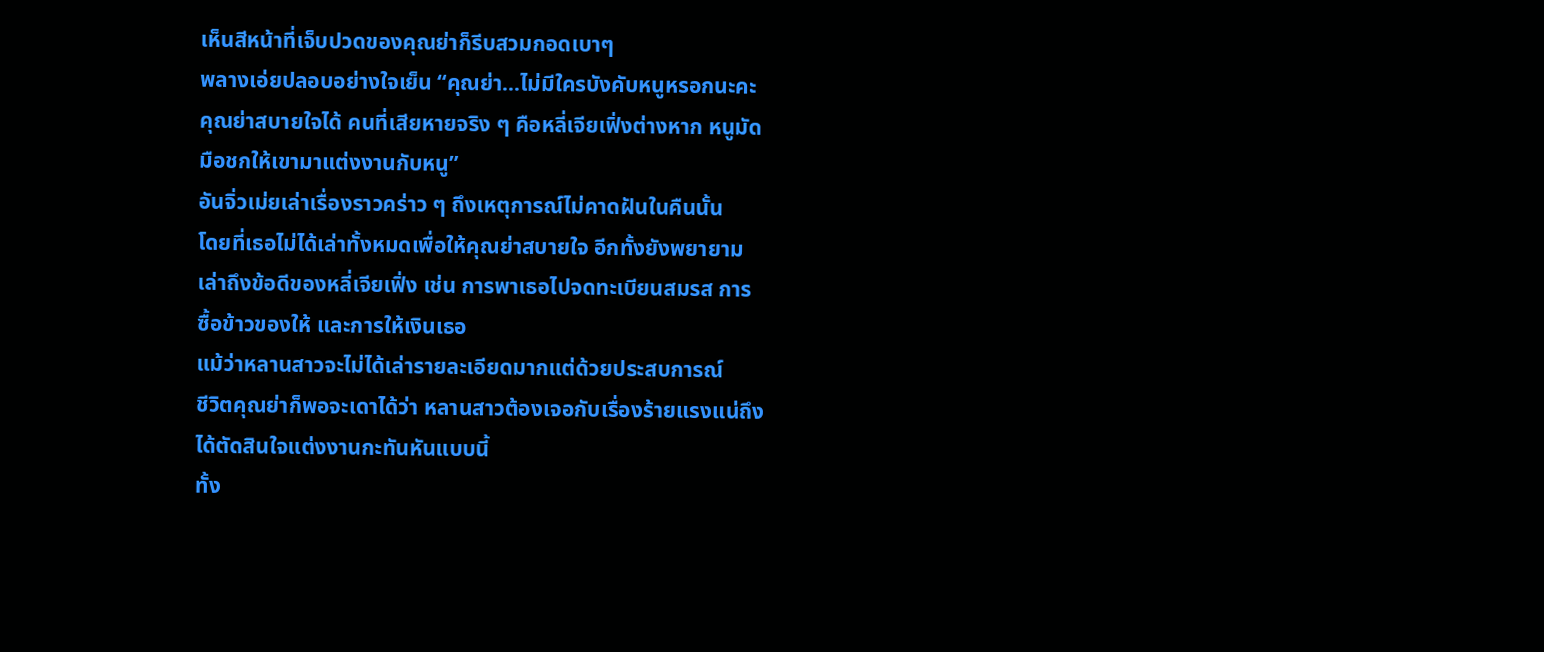เห็นสีหน้าที่เจ็บปวดของคุณย่าก็รีบสวมกอดเบาๆ
พลางเอ่ยปลอบอย่างใจเย็น “คุณย่า…ไม่มีใครบังคับหนูหรอกนะคะ
คุณย่าสบายใจได้ คนที่เสียหายจริง ๆ คือหลี่เจียเฟิ่งต่างหาก หนูมัด
มือชกให้เขามาแต่งงานกับหนู”
อันจิ่วเม่ยเล่าเรื่องราวคร่าว ๆ ถึงเหตุการณ์ไม่คาดฝันในคืนนั้น
โดยที่เธอไม่ได้เล่าทั้งหมดเพื่อให้คุณย่าสบายใจ อีกทั้งยังพยายาม
เล่าถึงข้อดีของหลี่เจียเฟิ่ง เช่น การพาเธอไปจดทะเบียนสมรส การ
ซื้อข้าวของให้ และการให้เงินเธอ
แม้ว่าหลานสาวจะไม่ได้เล่ารายละเอียดมากแต่ด้วยประสบการณ์
ชีวิตคุณย่าก็พอจะเดาได้ว่า หลานสาวต้องเจอกับเรื่องร้ายแรงแน่ถึง
ได้ตัดสินใจแต่งงานกะทันหันแบบนี้
ทั้ง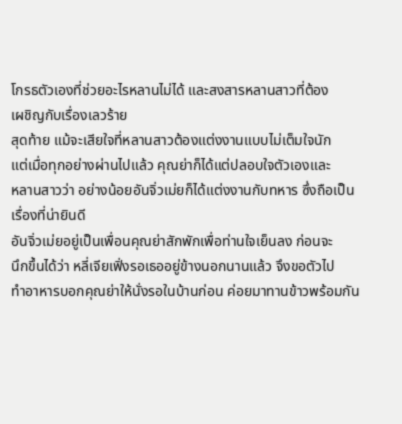โกรธตัวเองที่ช่วยอะไรหลานไม่ได้ และสงสารหลานสาวที่ต้อง
เผชิญกับเรื่องเลวร้าย
สุดท้าย แม้จะเสียใจที่หลานสาวต้องแต่งงานแบบไม่เต็มใจนัก
แต่เมื่อทุกอย่างผ่านไปแล้ว คุณย่าก็ได้แต่ปลอบใจตัวเองและ
หลานสาวว่า อย่างน้อยอันจิ่วเม่ยก็ได้แต่งงานกับทหาร ซึ่งถือเป็น
เรื่องที่น่ายินดี
อันจิ่วเม่ยอยู่เป็นเพื่อนคุณย่าสักพักเพื่อท่านใจเย็นลง ก่อนจะ
นึกขึ้นได้ว่า หลี่เจียเฟิ่งรอเธออยู่ข้างนอกนานแล้ว จึงขอตัวไป
ทำอาหารบอกคุณย่าให้นั่งรอในบ้านก่อน ค่อยมาทานข้าวพร้อมกัน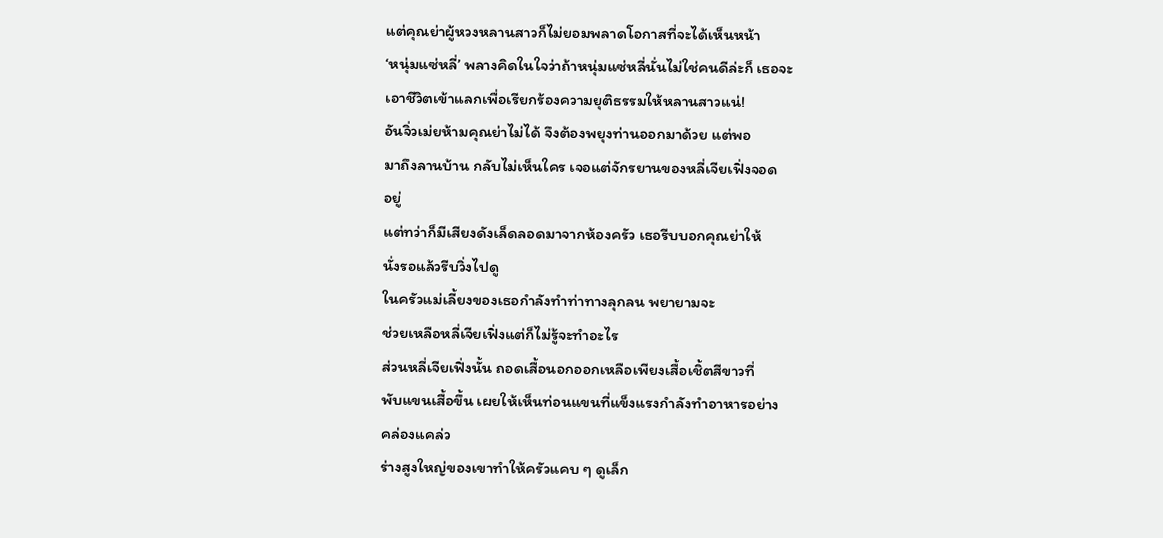แต่คุณย่าผู้หวงหลานสาวก็ไม่ยอมพลาดโอกาสที่จะได้เห็นหน้า
‘หนุ่มแซ่หลี่’ พลางคิดในใจว่าถ้าหนุ่มแซ่หลี่นั่นไม่ใช่คนดีล่ะก็ เธอจะ
เอาชีวิตเข้าแลกเพื่อเรียกร้องความยุติธรรมให้หลานสาวแน่!
อันจิ่วเม่ยห้ามคุณย่าไม่ได้ จึงต้องพยุงท่านออกมาด้วย แต่พอ
มาถึงลานบ้าน กลับไม่เห็นใคร เจอแต่จักรยานของหลี่เจียเฟิ่งจอด
อยู่
แต่ทว่าก็มีเสียงดังเล็ดลอดมาจากห้องครัว เธอรีบบอกคุณย่าให้
นั่งรอแล้วรีบวิ่งไปดู
ในครัวแม่เลี้ยงของเธอกำลังทำท่าทางลุกลน พยายามจะ
ช่วยเหลือหลี่เจียเฟิ่งแต่ก็ไม่รู้จะทำอะไร
ส่วนหลี่เจียเฟิ่งนั้น ถอดเสื้อนอกออกเหลือเพียงเสื้อเชิ้ตสีขาวที่
พับแขนเสื้อขึ้น เผยให้เห็นท่อนแขนที่แข็งแรงกำลังทำอาหารอย่าง
คล่องแคล่ว
ร่างสูงใหญ่ของเขาทำให้ครัวแคบ ๆ ดูเล็ก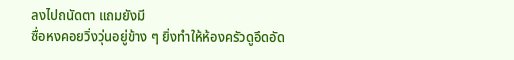ลงไปถนัดตา แถมยังมี
ซื่อหงคอยวิ่งวุ่นอยู่ข้าง ๆ ยิ่งทำให้ห้องครัวดูอึดอัด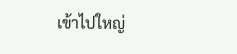เข้าไปใหญ่